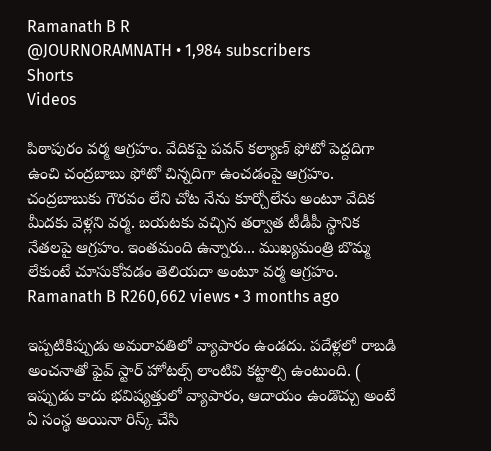Ramanath B R
@JOURNORAMNATH • 1,984 subscribers
Shorts
Videos

పిఠాపురం వర్మ ఆగ్రహం. వేదికపై పవన్ కల్యాణ్ ఫోటో పెద్దదిగా ఉంచి చంద్రబాబు ఫోటో చిన్నదిగా ఉంచడంపై ఆగ్రహం. చంద్రబాబుకు గౌరవం లేని చోట నేను కూర్చోలేను అంటూ వేదిక మీదకు వెళ్లని వర్మ. బయటకు వచ్చిన తర్వాత టీడీపీ స్థానిక నేతలపై ఆగ్రహం. ఇంతమంది ఉన్నారు... ముఖ్యమంత్రి బొమ్మ లేకుంటే చూసుకోవడం తెలియదా అంటూ వర్మ ఆగ్రహం.
Ramanath B R260,662 views • 3 months ago

ఇప్పటికిప్పుడు అమరావతిలో వ్యాపారం ఉండదు. పదేళ్లలో రాబడి అంచనాతో ఫైవ్ స్టార్ హోటల్స్ లాంటివి కట్టాల్సి ఉంటుంది. ( ఇప్పుడు కాదు భవిష్యత్తులో వ్యాపారం, ఆదాయం ఉండొచ్చు అంటే ఏ సంస్థ అయినా రిస్క్ చేసి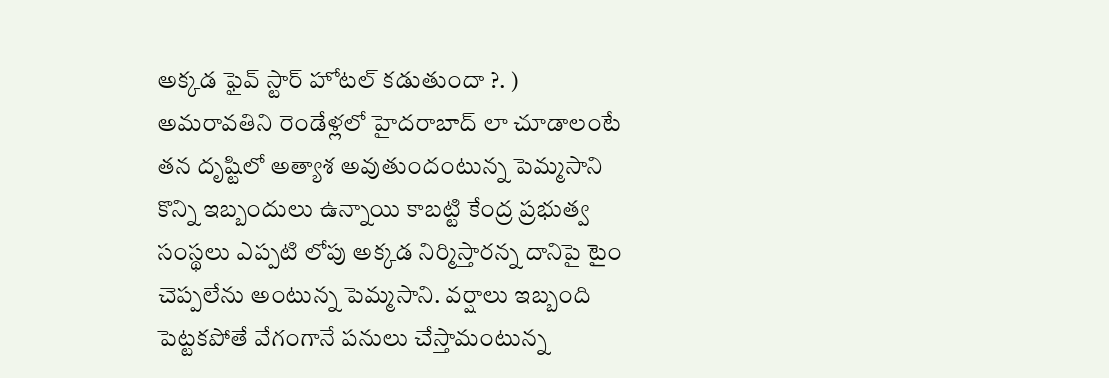అక్కడ ఫైవ్ స్టార్ హోటల్ కడుతుందా ?. ) అమరావతిని రెండేళ్లలో హైదరాబాద్ లా చూడాలంటే తన దృష్టిలో అత్యాశ అవుతుందంటున్న పెమ్మసాని కొన్ని ఇబ్బందులు ఉన్నాయి కాబట్టి కేంద్ర ప్రభుత్వ సంస్థలు ఎప్పటి లోపు అక్కడ నిర్మిస్తారన్న దానిపై టైం చెప్పలేను అంటున్న పెమ్మసాని. వర్షాలు ఇబ్బంది పెట్టకపోతే వేగంగానే పనులు చేస్తామంటున్న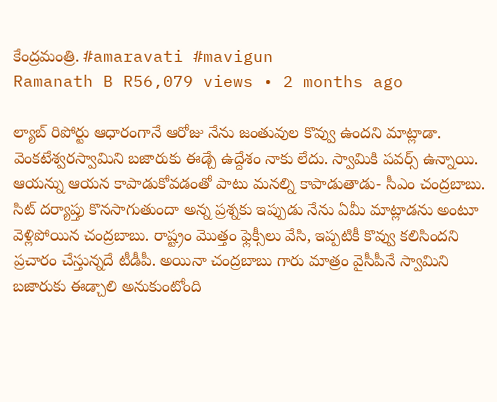కేంద్రమంత్రి. #amaravati #mavigun
Ramanath B R56,079 views • 2 months ago

ల్యాబ్ రిపోర్టు ఆధారంగానే ఆరోజు నేను జంతువుల కొవ్వు ఉందని మాట్లాడా. వెంకటేశ్వరస్వామిని బజారుకు ఈడ్చే ఉద్దేశం నాకు లేదు. స్వామికి పవర్స్ ఉన్నాయి. ఆయన్ను ఆయన కాపాడుకోవడంతో పాటు మనల్ని కాపాడుతాడు- సీఎం చంద్రబాబు. సిట్ దర్యాప్తు కొనసాగుతుందా అన్న ప్రశ్నకు ఇప్పుడు నేను ఏమీ మాట్లాడను అంటూ వెళ్లిపోయిన చంద్రబాబు. రాష్ట్రం మొత్తం ఫ్లెక్సీలు వేసి, ఇప్పటికీ కొవ్వు కలిసిందని ప్రచారం చేస్తున్నదే టీడీపీ. అయినా చంద్రబాబు గారు మాత్రం వైసీపీనే స్వామిని బజారుకు ఈడ్చాలి అనుకుంటోంది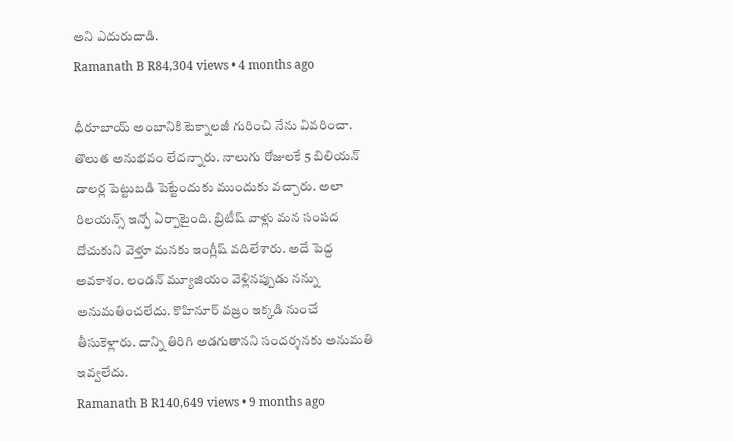అని ఎదురుదాడి.
Ramanath B R84,304 views • 4 months ago

ధీరూబాయ్ అంబానికి టెక్నాలజీ గురించి నేను వివరించా. తొలుత అనుభవం లేదన్నారు. నాలుగు రోజులకే 5 బిలియన్ డాలర్ల పెట్టుబడి పెట్టేందుకు ముందుకు వచ్చారు. అలా రిలయన్స్ ఇన్ఫో ఏర్పాటైంది. బ్రిటీష్ వాళ్లు మన సంపద దోచుకుని వెళ్తూ మనకు ఇంగ్లీష్ వదిలేశారు. అదే పెద్ద అవకాశం. లండన్ మ్యూజియం వెళ్లినప్పుడు నన్ను అనుమతించలేదు. కొహినూర్ వజ్రం ఇక్కడి నుంచే తీసుకెళ్లారు. దాన్ని తిరిగి అడగుతానని సందర్శనకు అనుమతి ఇవ్వలేదు.
Ramanath B R140,649 views • 9 months ago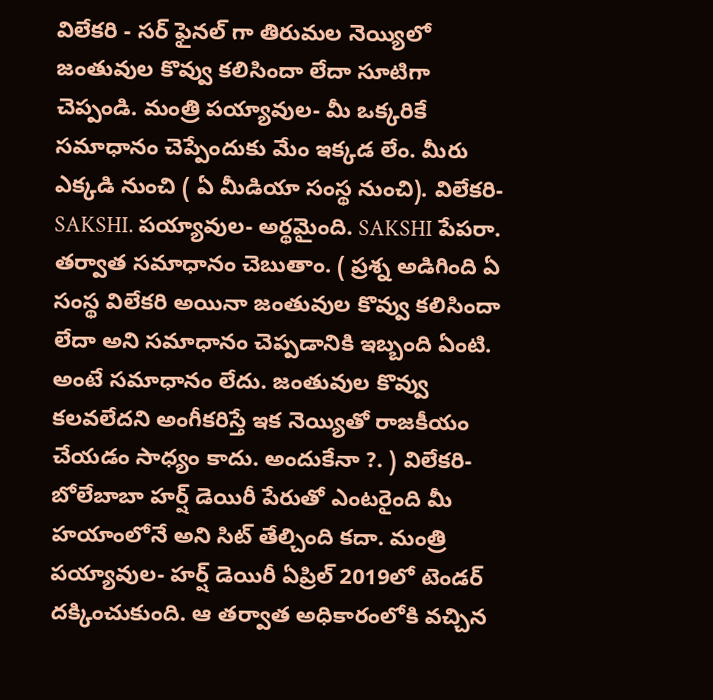విలేకరి - సర్ ఫైనల్ గా తిరుమల నెయ్యిలో జంతువుల కొవ్వు కలిసిందా లేదా సూటిగా చెప్పండి. మంత్రి పయ్యావుల- మీ ఒక్కరికే సమాధానం చెప్పేందుకు మేం ఇక్కడ లేం. మీరు ఎక్కడి నుంచి ( ఏ మీడియా సంస్థ నుంచి). విలేకరి- SAKSHI. పయ్యావుల- అర్థమైంది. SAKSHI పేపరా. తర్వాత సమాధానం చెబుతాం. ( ప్రశ్న అడిగింది ఏ సంస్థ విలేకరి అయినా జంతువుల కొవ్వు కలిసిందా లేదా అని సమాధానం చెప్పడానికి ఇబ్బంది ఏంటి. అంటే సమాధానం లేదు. జంతువుల కొవ్వు కలవలేదని అంగీకరిస్తే ఇక నెయ్యితో రాజకీయం చేయడం సాధ్యం కాదు. అందుకేనా ?. ) విలేకరి- బోలేబాబా హర్ష్ డెయిరీ పేరుతో ఎంటరైంది మీ హయాంలోనే అని సిట్ తేల్చింది కదా. మంత్రి పయ్యావుల- హర్ష్ డెయిరీ ఏప్రిల్ 2019లో టెండర్ దక్కించుకుంది. ఆ తర్వాత అధికారంలోకి వచ్చిన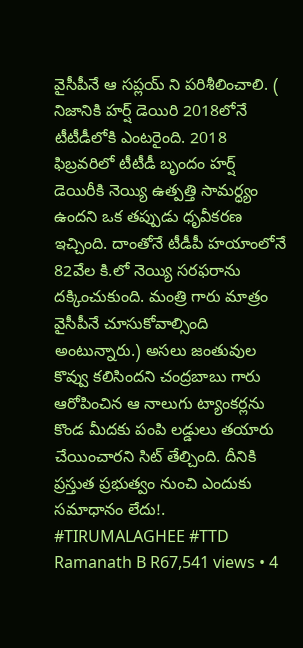వైసీపీనే ఆ సప్లయ్ ని పరిశీలించాలి. ( నిజానికి హర్ష్ డెయిరి 2018లోనే టీటీడీలోకి ఎంటరైంది. 2018 ఫిబ్రవరిలో టీటీడీ బృందం హర్ష్ డెయిరీకి నెయ్యి ఉత్పత్తి సామర్ధ్యం ఉందని ఒక తప్పుడు ధృవీకరణ ఇచ్చింది. దాంతోనే టీడీపీ హయాంలోనే 82వేల కి.లో నెయ్యి సరఫరాను దక్కించుకుంది. మంత్రి గారు మాత్రం వైసీపీనే చూసుకోవాల్సింది అంటున్నారు.) అసలు జంతువుల కొవ్వు కలిసిందని చంద్రబాబు గారు ఆరోపించిన ఆ నాలుగు ట్యాంకర్లను కొండ మీదకు పంపి లడ్డులు తయారు చేయించారని సిట్ తేల్చింది. దీనికి ప్రస్తుత ప్రభుత్వం నుంచి ఎందుకు సమాధానం లేదు!. #TIRUMALAGHEE #TTD
Ramanath B R67,541 views • 4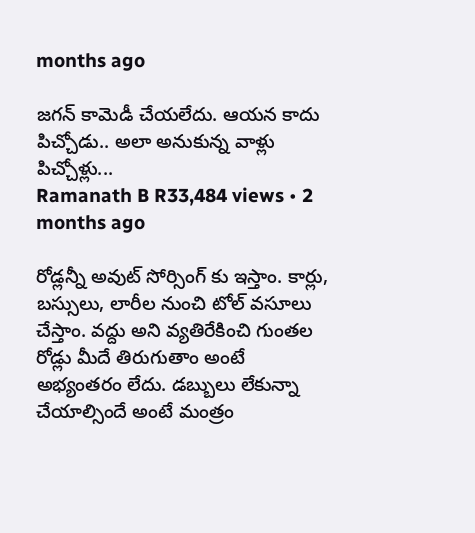months ago

జగన్ కామెడీ చేయలేదు. ఆయన కాదు పిచ్చోడు.. అలా అనుకున్న వాళ్లు పిచ్చోళ్లు...
Ramanath B R33,484 views • 2 months ago

రోడ్లన్నీ అవుట్ సోర్సింగ్ కు ఇస్తాం. కార్లు, బస్సులు, లారీల నుంచి టోల్ వసూలు చేస్తాం. వద్దు అని వ్యతిరేకించి గుంతల రోడ్లు మీదే తిరుగుతాం అంటే అభ్యంతరం లేదు. డబ్బులు లేకున్నా చేయాల్సిందే అంటే మంత్రం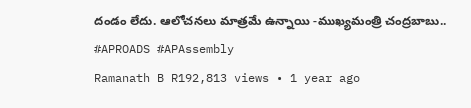దండం లేదు. ఆలోచనలు మాత్రమే ఉన్నాయి -ముఖ్యమంత్రి చంద్రబాబు.. #APROADS #APAssembly
Ramanath B R192,813 views • 1 year ago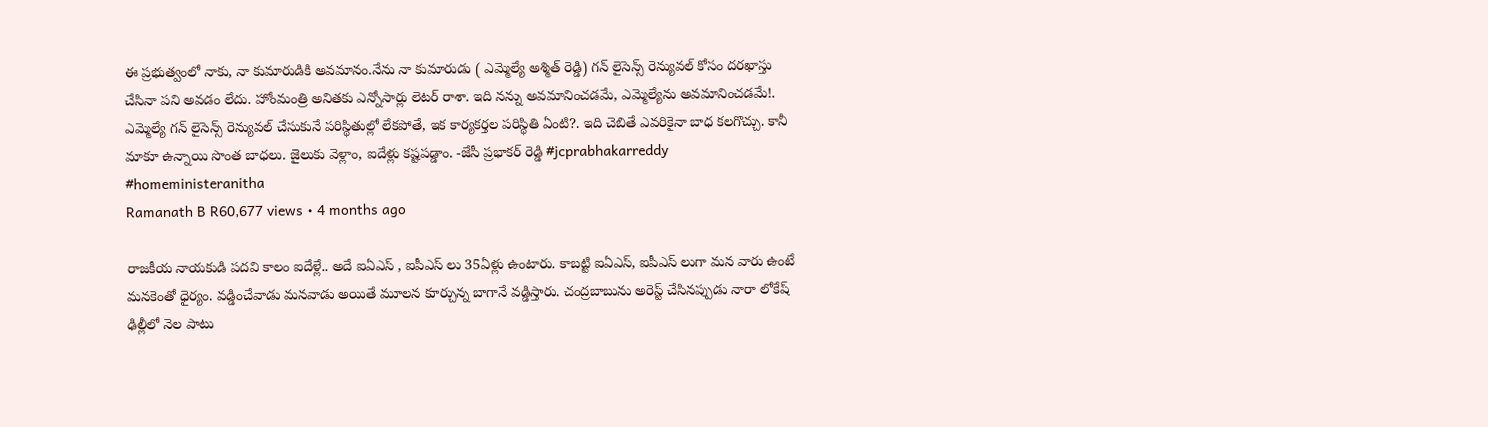ఈ ప్రభుత్వంలో నాకు, నా కుమారుడికి అవమానం.నేను నా కుమారుడు ( ఎమ్మెల్యే అశ్మిత్ రెడ్డి) గన్ లైసెన్స్ రెన్యువల్ కోసం దరఖాస్తు చేసినా పని అవడం లేదు. హోంమంత్రి అనితకు ఎన్నోసార్లు లెటర్ రాశా. ఇది నన్ను అవమానించడమే, ఎమ్మెల్యేను అవమానించడమే!. ఎమ్మెల్యే గన్ లైసెన్స్ రెన్యువల్ చేసుకునే పరిస్థితుల్లో లేకపోతే, ఇక కార్యకర్తల పరిస్థితి ఏంటి?. ఇది చెబితే ఎవరికైనా బాధ కలగొచ్చు. కానీ మాకూ ఉన్నాయి సొంత బాధలు. జైలుకు వెళ్లాం, ఐదేళ్లు కష్టపడ్డాం. -జేసీ ప్రభాకర్ రెడ్డి #jcprabhakarreddy #homeministeranitha
Ramanath B R60,677 views • 4 months ago

రాజకీయ నాయకుడి పదవి కాలం ఐదేళ్లే.. అదే ఐఏఎస్ , ఐపీఎస్ లు 35ఏళ్లు ఉంటారు. కాబట్టి ఐఏఎస్, ఐపీఎస్ లుగా మన వారు ఉంటే మనకెంతో ధైర్యం. వడ్డించేవాడు మనవాడు అయితే మూలన కూర్చున్న బాగానే వడ్డిస్తారు. చంద్రబాబును అరెస్ట్ చేసినప్పుడు నారా లోకేష్ ఢిల్లీలో నెల పాటు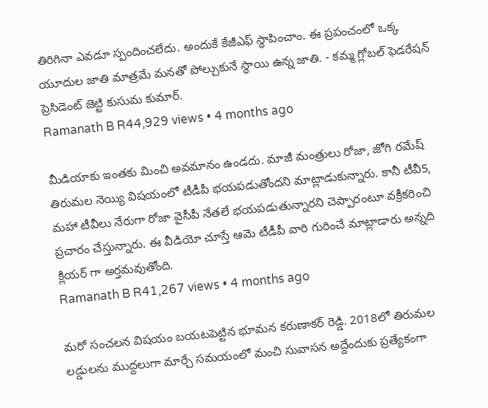తిరిగినా ఎవడూ స్పందించలేదు. అందుకే కేజీఎఫ్ స్థాపించాం. ఈ ప్రపంచంలో ఒక్క యూదుల జాతి మాత్రమే మనతో పోల్చుకునే స్థాయి ఉన్న జాతి. - కమ్మ గ్లోబల్ ఫెడరేషన్ ప్రెసిడెంట్ జెట్టి కుసుమ కుమార్.
Ramanath B R44,929 views • 4 months ago

మీడియాకు ఇంతకు మించి అవమానం ఉండదు. మాజీ మంత్రులు రోజా, జోగి రమేష్ తిరుమల నెయ్యి విషయంలో టీడీపీ భయపడుతోందని మాట్లాడుకున్నారు. కానీ టీవీ5, మహా టీవీలు నేరుగా రోజా వైసీపీ నేతలే భయపడుతున్నారని చెప్పారంటూ వక్రీకరించి ప్రచారం చేస్తున్నారు. ఈ వీడియో చూస్తే ఆమె టీడీపీ వారి గురించే మాట్లాడారు అన్నది క్లియర్ గా అర్తమవుతోంది.
Ramanath B R41,267 views • 4 months ago

మరో సంచలన విషయం బయటపెట్టిన భూమన కరుణాకర్ రెడ్డి. 2018లో తిరుమల లడ్డులను ముద్దలుగా మార్చే సమయంలో మంచి సువాసన అద్దేందుకు ప్రత్యేకంగా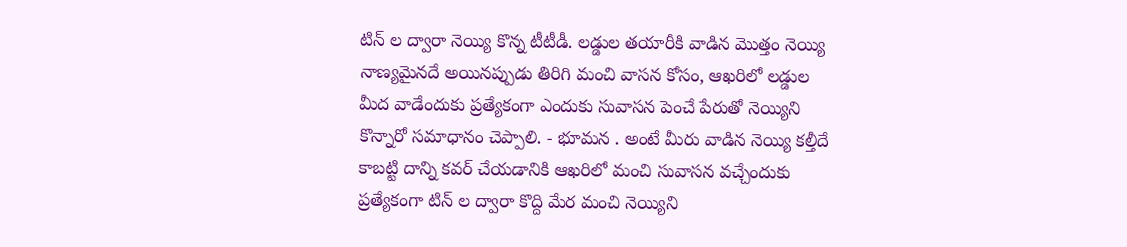టిన్ ల ద్వారా నెయ్యి కొన్న టీటీడీ. లడ్డుల తయారీకి వాడిన మొత్తం నెయ్యి నాణ్యమైనదే అయినప్పుడు తిరిగి మంచి వాసన కోసం, ఆఖరిలో లడ్డుల మీద వాడేందుకు ప్రత్యేకంగా ఎందుకు సువాసన పెంచే పేరుతో నెయ్యిని కొన్నారో సమాధానం చెప్పాలి. - భూమన . అంటే మీరు వాడిన నెయ్యి కల్తీదే కాబట్టి దాన్ని కవర్ చేయడానికి ఆఖరిలో మంచి సువాసన వచ్చేందుకు ప్రత్యేకంగా టిన్ ల ద్వారా కొద్ది మేర మంచి నెయ్యిని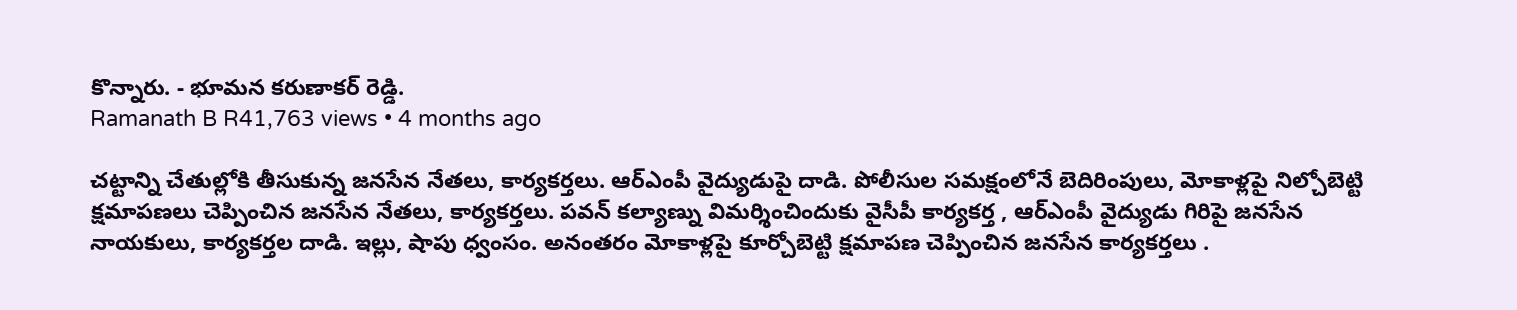కొన్నారు. - భూమన కరుణాకర్ రెడ్డి.
Ramanath B R41,763 views • 4 months ago

చట్టాన్ని చేతుల్లోకి తీసుకున్న జనసేన నేతలు, కార్యకర్తలు. ఆర్ఎంపీ వైద్యుడుపై దాడి. పోలీసుల సమక్షంలోనే బెదిరింపులు, మోకాళ్లపై నిల్చోబెట్టి క్షమాపణలు చెప్పించిన జనసేన నేతలు, కార్యకర్తలు. పవన్ కల్యాణ్ను విమర్శించిందుకు వైసీపీ కార్యకర్త , ఆర్ఎంపీ వైద్యుడు గిరిపై జనసేన నాయకులు, కార్యకర్తల దాడి. ఇల్లు, షాపు ధ్వంసం. అనంతరం మోకాళ్లపై కూర్చోబెట్టి క్షమాపణ చెప్పించిన జనసేన కార్యకర్తలు .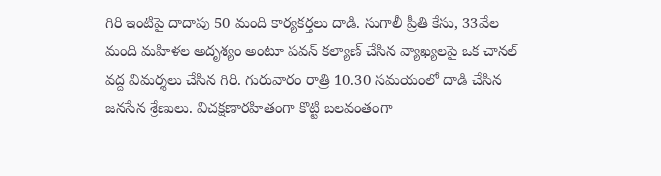గిరి ఇంటిపై దాదాపు 50 మంది కార్యకర్తలు దాడి. సుగాలీ ప్రీతి కేసు, 33వేల మంది మహిళల అదృశ్యం అంటూ పవన్ కల్యాణ్ చేసిన వ్యాఖ్యలపై ఒక చానల్ వద్ద విమర్శలు చేసిన గిరి. గురువారం రాత్రి 10.30 సమయంలో దాడి చేసిన జనసేన శ్రేణులు. విచక్షణారహితంగా కొట్టి బలవంతంగా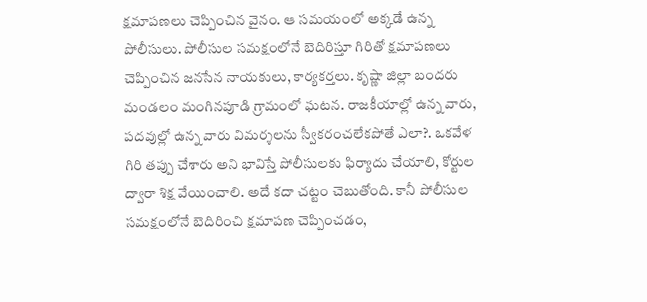క్షమాపణలు చెప్పించిన వైనం. ఆ సమయంలో అక్కడే ఉన్న పోలీసులు. పోలీసుల సమక్షంలోనే బెదిరిస్తూ గిరితో క్షమాపణలు చెప్పించిన జనసేన నాయకులు, కార్యకర్తలు. కృష్ణా జిల్లా బందరు మండలం మంగినపూడి గ్రామంలో ఘటన. రాజకీయాల్లో ఉన్న వారు, పదవుల్లో ఉన్న వారు విమర్శలను స్వీకరంచలేకపోతే ఎలా?. ఒకవేళ గిరి తప్పు చేశారు అని భావిస్తే పోలీసులకు ఫిర్యాదు చేయాలి, కోర్టుల ద్వారా శిక్ష వేయించాలి. అదే కదా చట్టం చెబుతోంది. కానీ పోలీసుల సమక్షంలోనే బెదిరించి క్షమాపణ చెప్పించడం,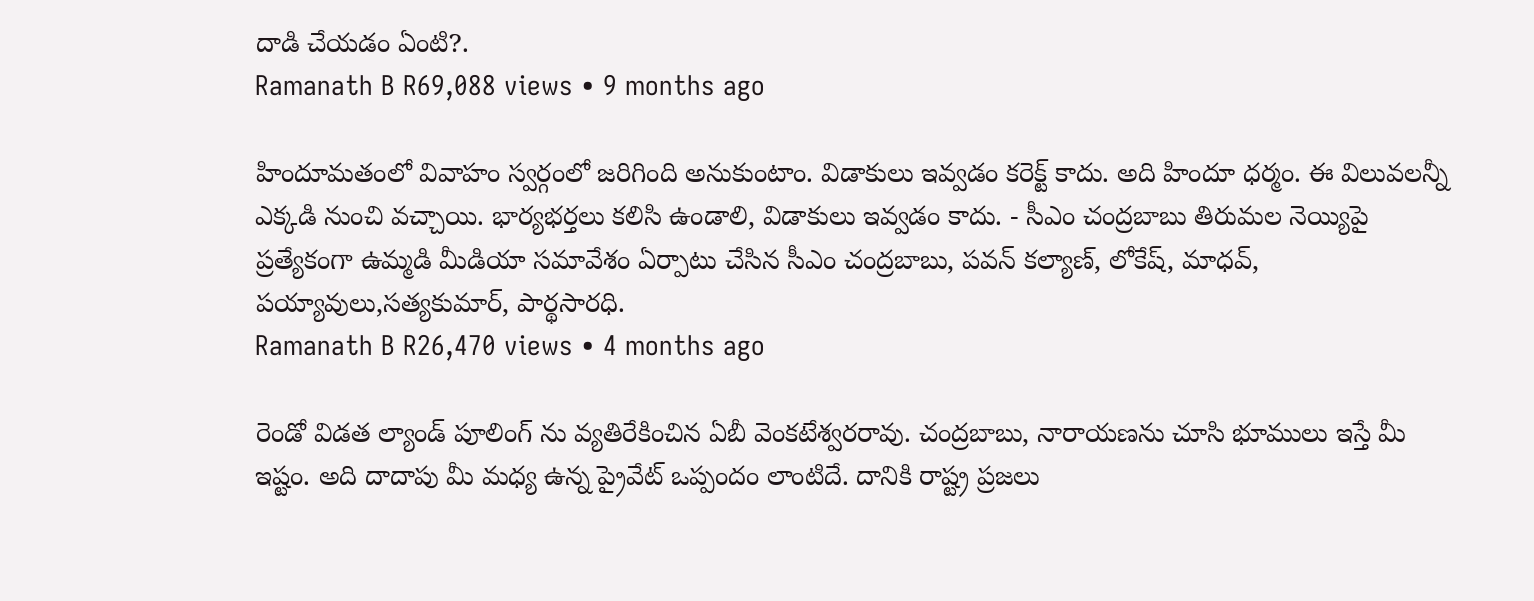దాడి చేయడం ఏంటి?.
Ramanath B R69,088 views • 9 months ago

హిందూమతంలో వివాహం స్వర్గంలో జరిగింది అనుకుంటాం. విడాకులు ఇవ్వడం కరెక్ట్ కాదు. అది హిందూ ధర్మం. ఈ విలువలన్నీ ఎక్కడి నుంచి వచ్చాయి. భార్యభర్తలు కలిసి ఉండాలి, విడాకులు ఇవ్వడం కాదు. - సీఎం చంద్రబాబు తిరుమల నెయ్యిపై ప్రత్యేకంగా ఉమ్మడి మీడియా సమావేశం ఏర్పాటు చేసిన సీఎం చంద్రబాబు, పవన్ కల్యాణ్, లోకేష్, మాధవ్, పయ్యావులు,సత్యకుమార్, పార్థసారధి.
Ramanath B R26,470 views • 4 months ago

రెండో విడత ల్యాండ్ పూలింగ్ ను వ్యతిరేకించిన ఏబీ వెంకటేశ్వరరావు. చంద్రబాబు, నారాయణను చూసి భూములు ఇస్తే మీ ఇష్టం. అది దాదాపు మీ మధ్య ఉన్న ప్రైవేట్ ఒప్పందం లాంటిదే. దానికి రాష్ట్ర ప్రజలు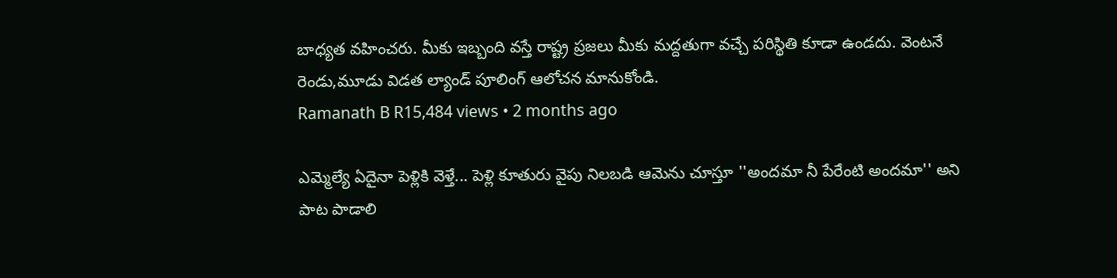బాధ్యత వహించరు. మీకు ఇబ్బంది వస్తే రాష్ట్ర ప్రజలు మీకు మద్దతుగా వచ్చే పరిస్థితి కూడా ఉండదు. వెంటనే రెండు,మూడు విడత ల్యాండ్ పూలింగ్ ఆలోచన మానుకోండి.
Ramanath B R15,484 views • 2 months ago

ఎమ్మెల్యే ఏదైనా పెళ్లికి వెళ్తే... పెళ్లి కూతురు వైపు నిలబడి ఆమెను చూస్తూ ''అందమా నీ పేరేంటి అందమా'' అని పాట పాడాలి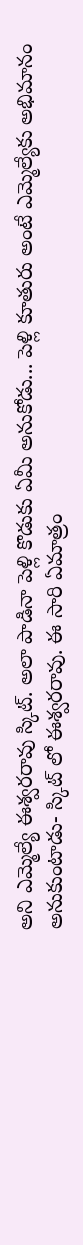అని ఎమ్మెల్యే ఈశ్వరరావు స్కిట్. అలా పాడినా పెళ్లి కొడుకు ఏమీ అనుకోడు... పెళ్లి కూతురు అంటే ఎమ్మెల్యేకు అభిమానం అనుకుంటాడు- స్కిట్ లో ఈశ్వరరావు. ఈ సారి ఏమాత్రం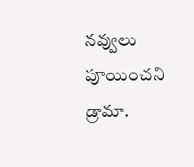నవ్వులు పూయించని డ్రామా.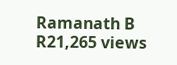Ramanath B R21,265 views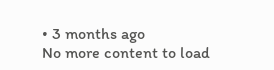• 3 months ago
No more content to load